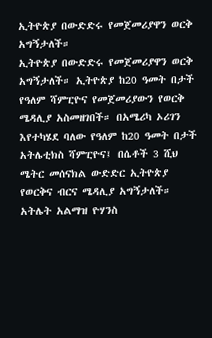ኢትዮጵያ በውድድሩ የመጀመሪያዋን ወርቅ አግኝታለች።
ኢትዮጵያ በውድድሩ የመጀመሪያዋን ወርቅ አግኝታለች። ኢትዮጵያ ከ20 ዓመት በታች የዓለም ሻምፒዮና የመጀመሪያውን የወርቅ ሜዳሊያ አስመዘገበች። በአሜሪካ ኦሪገን እየተካሄደ ባለው የዓለም ከ20 ዓመት በታች አትሌቲክስ ሻምፒዮና፤ በሴቶች 3 ሺህ ሜትር መሰናክል ውድድር ኢትዮጵያ የወርቅና ብርና ሜዳሊያ አግኝታለች። አትሌት አልማዝ ዮሃንስ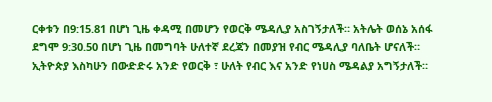ርቀቱን በ9:15.81 በሆነ ጊዜ ቀዳሚ በመሆን የወርቅ ሜዳሊያ አስገኝታለች። አትሌት ወሰኔ አሰፋ ደግሞ 9:30.50 በሆነ ጊዜ በመግባት ሁለተኛ ደረጃን በመያዝ የብር ሜዳሊያ ባለቤት ሆናለች። ኢትዮጵያ እስካሁን በውድድሩ አንድ የወርቅ ፣ ሁለት የብር እና አንድ የነሀስ ሜዳልያ አግኝታለች።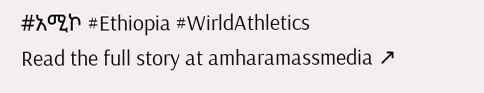#አሚኮ #Ethiopia #WirldAthletics
Read the full story at amharamassmedia ↗